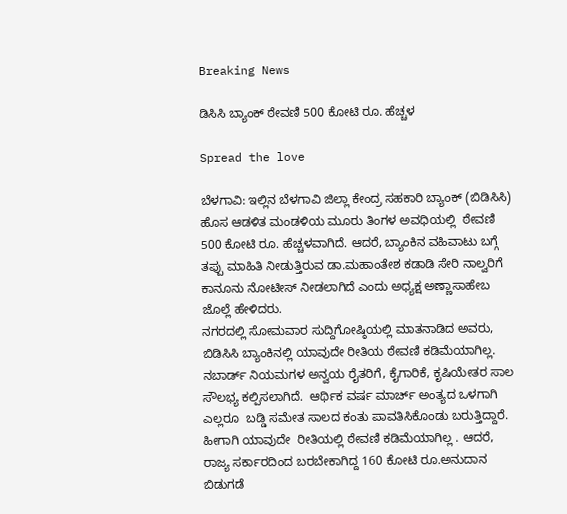Breaking News

ಡಿಸಿಸಿ ಬ್ಯಾಂಕ್ ಠೇವಣಿ 500 ಕೋಟಿ ರೂ. ಹೆಚ್ಚಳ

Spread the love

ಬೆಳಗಾವಿ: ಇಲ್ಲಿನ ಬೆಳಗಾವಿ ಜಿಲ್ಲಾ ಕೇಂದ್ರ ಸಹಕಾರಿ ಬ್ಯಾಂಕ್ (ಬಿಡಿಸಿಸಿ) ಹೊಸ ಆಡಳಿತ ಮಂಡಳಿಯ ಮೂರು ತಿಂಗಳ ಅವಧಿಯಲ್ಲಿ  ಠೇವಣಿ 500 ಕೋಟಿ ರೂ. ಹೆಚ್ಚಳವಾಗಿದೆ. ಆದರೆ, ಬ್ಯಾಂಕಿನ ವಹಿವಾಟು ಬಗ್ಗೆ ತಪ್ಪು ಮಾಹಿತಿ ನೀಡುತ್ತಿರುವ ಡಾ.ಮಹಾಂತೇಶ ಕಡಾಡಿ ಸೇರಿ ನಾಲ್ವರಿಗೆ ಕಾನೂನು ನೋಟೀಸ್ ನೀಡಲಾಗಿದೆ ಎಂದು ಅಧ್ಯಕ್ಷ ಅಣ್ಣಾಸಾಹೇಬ ಜೊಲ್ಲೆ ಹೇಳಿದರು.
ನಗರದಲ್ಲಿ ಸೋಮವಾರ ಸುದ್ದಿಗೋಷ್ಠಿಯಲ್ಲಿ ಮಾತನಾಡಿದ ಅವರು, ಬಿಡಿಸಿಸಿ ಬ್ಯಾಂಕಿನಲ್ಲಿ ಯಾವುದೇ ರೀತಿಯ ಠೇವಣಿ ಕಡಿಮೆಯಾಗಿಲ್ಲ. ನಬಾರ್ಡ್ ನಿಯಮಗಳ ಅನ್ವಯ ರೈತರಿಗೆ, ಕೈಗಾರಿಕೆ, ಕೃಷಿಯೇತರ ಸಾಲ ಸೌಲಭ್ಯ ಕಲ್ಪಿಸಲಾಗಿದೆ.  ಆರ್ಥಿಕ ವರ್ಷ ಮಾರ್ಚ್ ಅಂತ್ಯದ ಒಳಗಾಗಿ ಎಲ್ಲರೂ  ಬಡ್ಡಿ ಸಮೇತ ಸಾಲದ ಕಂತು ಪಾವತಿಸಿಕೊಂಡು ಬರುತ್ತಿದ್ದಾರೆ. ಹೀಗಾಗಿ ಯಾವುದೇ  ರೀತಿಯಲ್ಲಿ ಠೇವಣಿ ಕಡಿಮೆಯಾಗಿಲ್ಲ . ಆದರೆ, ರಾಜ್ಯ ಸರ್ಕಾರದಿಂದ ಬರಬೇಕಾಗಿದ್ದ 160 ಕೋಟಿ ರೂ.ಅನುದಾನ ಬಿಡುಗಡೆ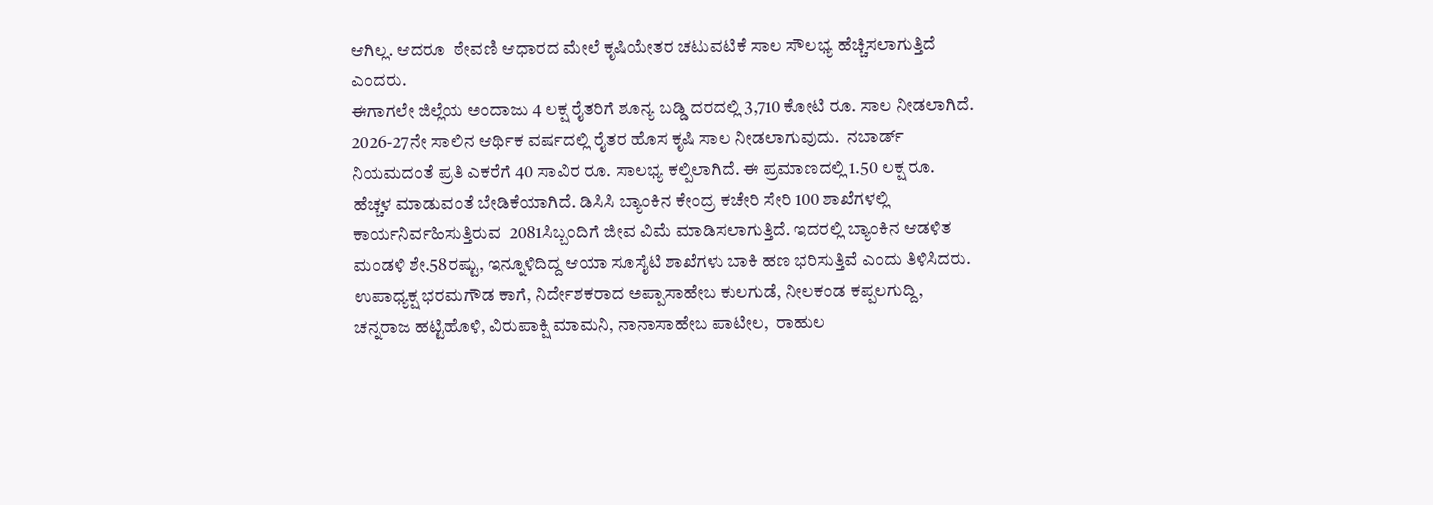ಆಗಿಲ್ಲ. ಆದರೂ  ಠೇವಣಿ ಆಧಾರದ ಮೇಲೆ ಕೃಷಿಯೇತರ ಚಟುವಟಿಕೆ ಸಾಲ ಸೌಲಭ್ಯ ಹೆಚ್ಚಿಸಲಾಗುತ್ತಿದೆ ಎಂದರು.
ಈಗಾಗಲೇ ಜಿಲ್ಲೆಯ ಅಂದಾಜು 4 ಲಕ್ಷ ರೈತರಿಗೆ ಶೂನ್ಯ ಬಡ್ಡಿ ದರದಲ್ಲಿ 3,710 ಕೋಟಿ ರೂ. ಸಾಲ ನೀಡಲಾಗಿದೆ. 2026-27ನೇ ಸಾಲಿನ ಆರ್ಥಿಕ ವರ್ಷದಲ್ಲಿ ರೈತರ ಹೊಸ ಕೃಷಿ ಸಾಲ ನೀಡಲಾಗುವುದು.  ನಬಾರ್ಡ್ ನಿಯಮದಂತೆ ಪ್ರತಿ ಎಕರೆಗೆ 40 ಸಾವಿರ ರೂ. ಸಾಲಭ್ಯ ಕಲ್ಪಿಲಾಗಿದೆ. ಈ ಪ್ರಮಾಣದಲ್ಲಿ 1.50 ಲಕ್ಷ ರೂ. ಹೆಚ್ಚಳ ಮಾಡುವಂತೆ ಬೇಡಿಕೆಯಾಗಿದೆ. ಡಿಸಿಸಿ ಬ್ಯಾಂಕಿನ ಕೇಂದ್ರ ಕಚೇರಿ ಸೇರಿ 100 ಶಾಖೆಗಳಲ್ಲಿ ಕಾರ್ಯನಿರ್ವಹಿಸುತ್ತಿರುವ  2081ಸಿಬ್ಬಂದಿಗೆ ಜೀವ ವಿಮೆ ಮಾಡಿಸಲಾಗುತ್ತಿದೆ. ಇದರಲ್ಲಿ ಬ್ಯಾಂಕಿನ ಆಡಳಿತ ಮಂಡಳಿ ಶೇ.58ರಷ್ಟು, ಇನ್ನೂಳಿದಿದ್ದ ಆಯಾ ಸೂಸೈಟಿ ಶಾಖೆಗಳು ಬಾಕಿ ಹಣ ಭರಿಸುತ್ತಿವೆ ಎಂದು ತಿಳಿಸಿದರು.
ಉಪಾಧ್ಯಕ್ಷ ಭರಮಗೌಡ ಕಾಗೆ, ನಿರ್ದೇಶಕರಾದ ಅಪ್ಪಾಸಾಹೇಬ ಕುಲಗುಡೆ, ನೀಲಕಂಡ ಕಪ್ಪಲಗುದ್ದಿ, ಚನ್ನರಾಜ ಹಟ್ಟಿಹೊಳಿ, ವಿರುಪಾಕ್ಷಿ ಮಾಮನಿ, ನಾನಾಸಾಹೇಬ ಪಾಟೀಲ,  ರಾಹುಲ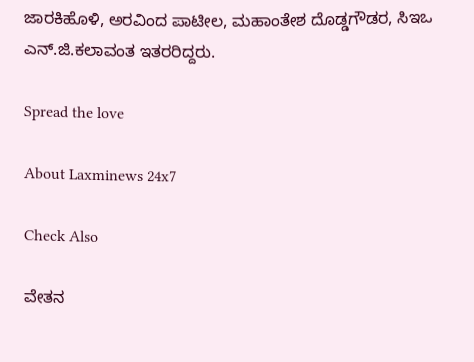ಜಾರಕಿಹೊಳಿ, ಅರವಿಂದ ಪಾಟೀಲ, ಮಹಾಂತೇಶ ದೊಡ್ಡಗೌಡರ, ಸಿಇಒ ಎನ್.ಜಿ.ಕಲಾವಂತ ಇತರರಿದ್ದರು.

Spread the love

About Laxminews 24x7

Check Also

ವೇತನ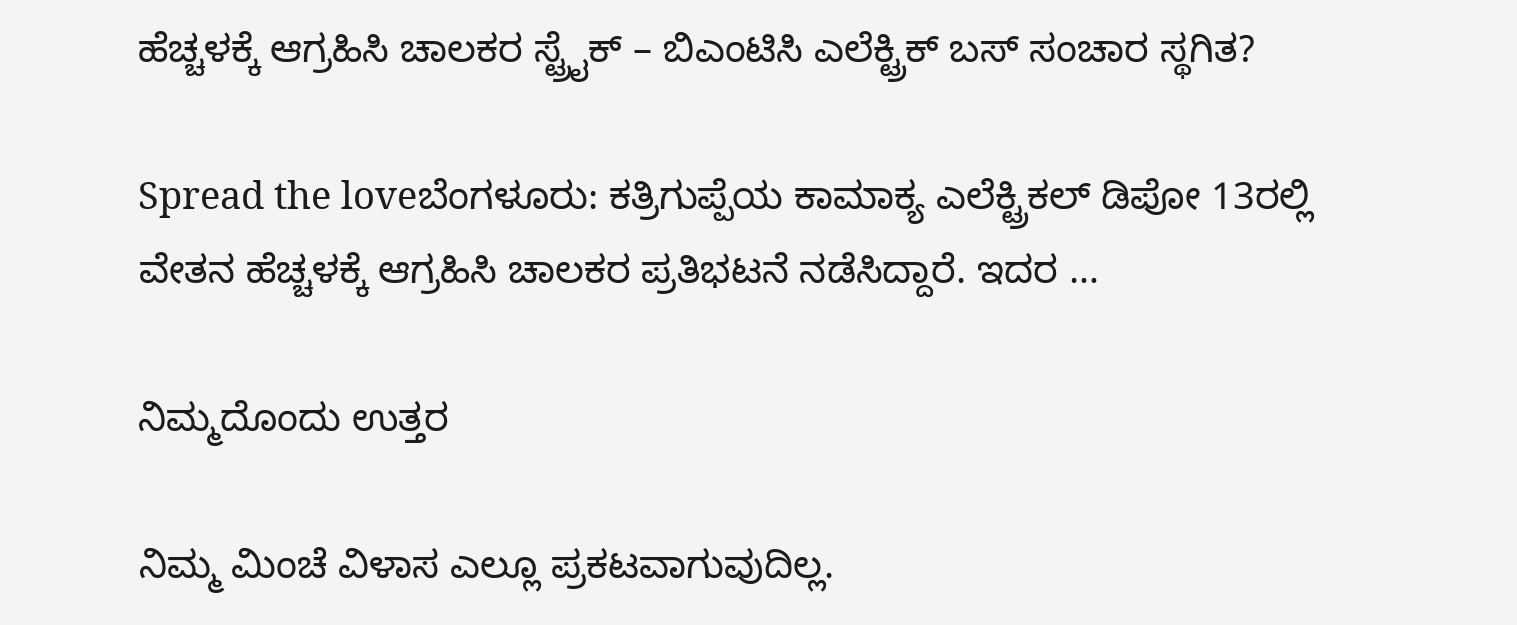ಹೆಚ್ಚಳಕ್ಕೆ ಆಗ್ರಹಿಸಿ ಚಾಲಕರ ಸ್ಟ್ರೈಕ್‌ – ಬಿಎಂಟಿಸಿ ಎಲೆಕ್ಟ್ರಿಕ್ ಬಸ್ ಸಂಚಾರ ಸ್ಥಗಿತ?

Spread the loveಬೆಂಗಳೂರು: ಕತ್ರಿಗುಪ್ಪೆಯ ಕಾಮಾಕ್ಯ ಎಲೆಕ್ಟ್ರಿಕಲ್ ಡಿಪೋ 13ರಲ್ಲಿ ವೇತನ ಹೆಚ್ಚಳಕ್ಕೆ ಆಗ್ರಹಿಸಿ ಚಾಲಕರ ಪ್ರತಿಭಟನೆ ನಡೆಸಿದ್ದಾರೆ. ಇದರ …

ನಿಮ್ಮದೊಂದು ಉತ್ತರ

ನಿಮ್ಮ ಮಿಂಚೆ ವಿಳಾಸ ಎಲ್ಲೂ ಪ್ರಕಟವಾಗುವುದಿಲ್ಲ.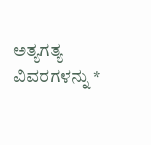ಅತ್ಯಗತ್ಯ ವಿವರಗಳನ್ನು *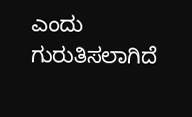ಎಂದು ಗುರುತಿಸಲಾಗಿದೆ